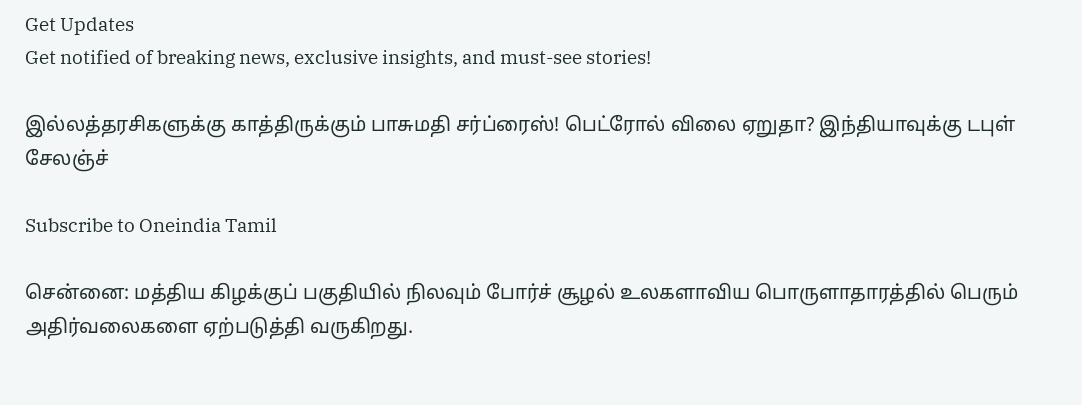Get Updates
Get notified of breaking news, exclusive insights, and must-see stories!

இல்லத்தரசிகளுக்கு காத்திருக்கும் பாசுமதி சர்ப்ரைஸ்! பெட்ரோல் விலை ஏறுதா? இந்தியாவுக்கு டபுள் சேலஞ்ச்

Subscribe to Oneindia Tamil

சென்னை: மத்திய கிழக்குப் பகுதியில் நிலவும் போர்ச் சூழல் உலகளாவிய பொருளாதாரத்தில் பெரும் அதிர்வலைகளை ஏற்படுத்தி வருகிறது.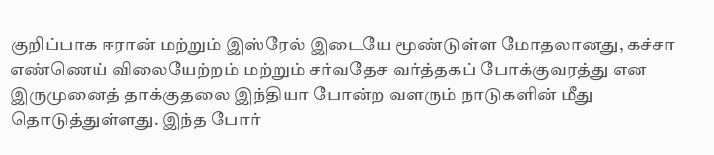குறிப்பாக ஈரான் மற்றும் இஸ்ரேல் இடையே மூண்டுள்ள மோதலானது, கச்சா எண்ணெய் விலையேற்றம் மற்றும் சர்வதேச வர்த்தகப் போக்குவரத்து என இருமுனைத் தாக்குதலை இந்தியா போன்ற வளரும் நாடுகளின் மீது தொடுத்துள்ளது. இந்த போர்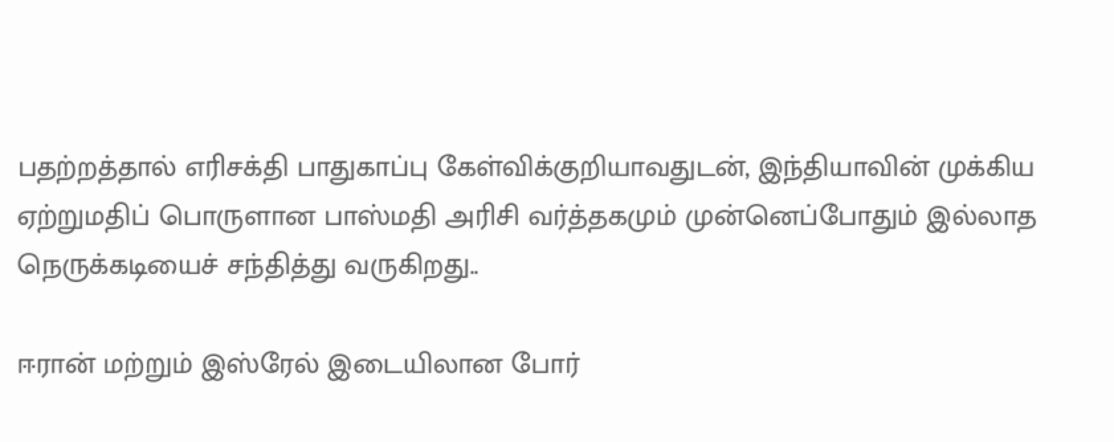பதற்றத்தால் எரிசக்தி பாதுகாப்பு கேள்விக்குறியாவதுடன், இந்தியாவின் முக்கிய ஏற்றுமதிப் பொருளான பாஸ்மதி அரிசி வர்த்தகமும் முன்னெப்போதும் இல்லாத நெருக்கடியைச் சந்தித்து வருகிறது..

ஈரான் மற்றும் இஸ்ரேல் இடையிலான போர்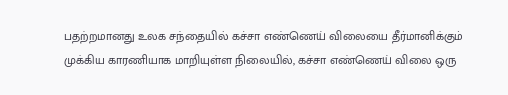பதற்றமானது உலக சந்தையில் கச்சா எண்ணெய் விலையை தீர்மானிக்கும் முக்கிய காரணியாக மாறியுள்ள நிலையில், கச்சா எண்ணெய் விலை ஒரு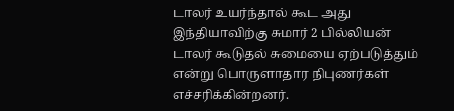டாலர் உயர்ந்தால் கூட அது இந்தியாவிற்கு சுமார் 2 பில்லியன் டாலர் கூடுதல் சுமையை ஏற்படுத்தும் என்று பொருளாதார நிபுணர்கள் எச்சரிக்கின்றனர்.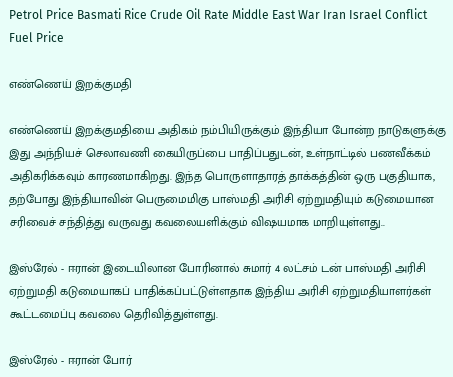Petrol Price Basmati Rice Crude Oil Rate Middle East War Iran Israel Conflict Fuel Price

எண்ணெய் இறக்குமதி

எண்ணெய் இறக்குமதியை அதிகம் நம்பியிருக்கும் இந்தியா போன்ற நாடுகளுக்கு இது அந்நியச் செலாவணி கையிருப்பை பாதிப்பதுடன், உள்நாட்டில் பணவீக்கம் அதிகரிக்கவும் காரணமாகிறது. இந்த பொருளாதாரத் தாக்கத்தின் ஒரு பகுதியாக, தற்போது இந்தியாவின் பெருமைமிகு பாஸ்மதி அரிசி ஏற்றுமதியும் கடுமையான சரிவைச் சந்தித்து வருவது கவலையளிக்கும் விஷயமாக மாறியுள்ளது..

இஸ்ரேல் - ஈரான் இடையிலான போரினால் சுமார் 4 லட்சம் டன் பாஸ்மதி அரிசி ஏற்றுமதி கடுமையாகப் பாதிக்கப்பட்டுள்ளதாக இந்திய அரிசி ஏற்றுமதியாளர்கள் கூட்டமைப்பு கவலை தெரிவித்துள்ளது.

இஸ்ரேல் - ஈரான் போர்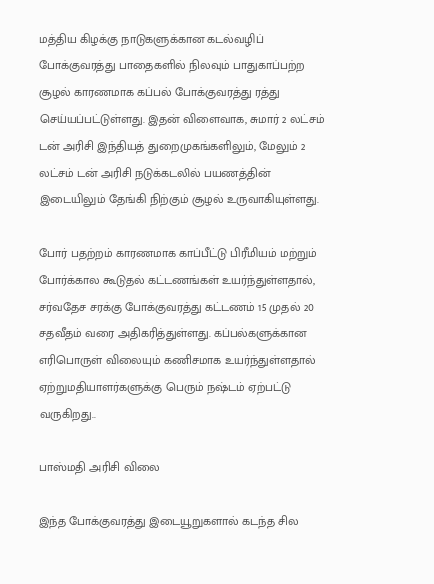மத்திய கிழக்கு நாடுகளுக்கான கடல்வழிப் போக்குவரத்து பாதைகளில் நிலவும் பாதுகாப்பற்ற சூழல் காரணமாக கப்பல் போக்குவரத்து ரத்து செய்யப்பட்டுள்ளது. இதன் விளைவாக, சுமார் 2 லட்சம் டன் அரிசி இந்தியத் துறைமுகங்களிலும், மேலும் 2 லட்சம் டன் அரிசி நடுக்கடலில் பயணத்தின் இடையிலும் தேங்கி நிற்கும் சூழல் உருவாகியுள்ளது.

போர் பதற்றம் காரணமாக காப்பீட்டு பிரீமியம் மற்றும் போர்க்கால கூடுதல் கட்டணங்கள் உயர்ந்துள்ளதால், சர்வதேச சரக்கு போக்குவரத்து கட்டணம் 15 முதல் 20 சதவீதம் வரை அதிகரித்துள்ளது. கப்பல்களுக்கான எரிபொருள் விலையும் கணிசமாக உயர்ந்துள்ளதால் ஏற்றுமதியாளர்களுக்கு பெரும் நஷ்டம் ஏற்பட்டு வருகிறது..

பாஸ்மதி அரிசி விலை

இந்த போக்குவரத்து இடையூறுகளால் கடந்த சில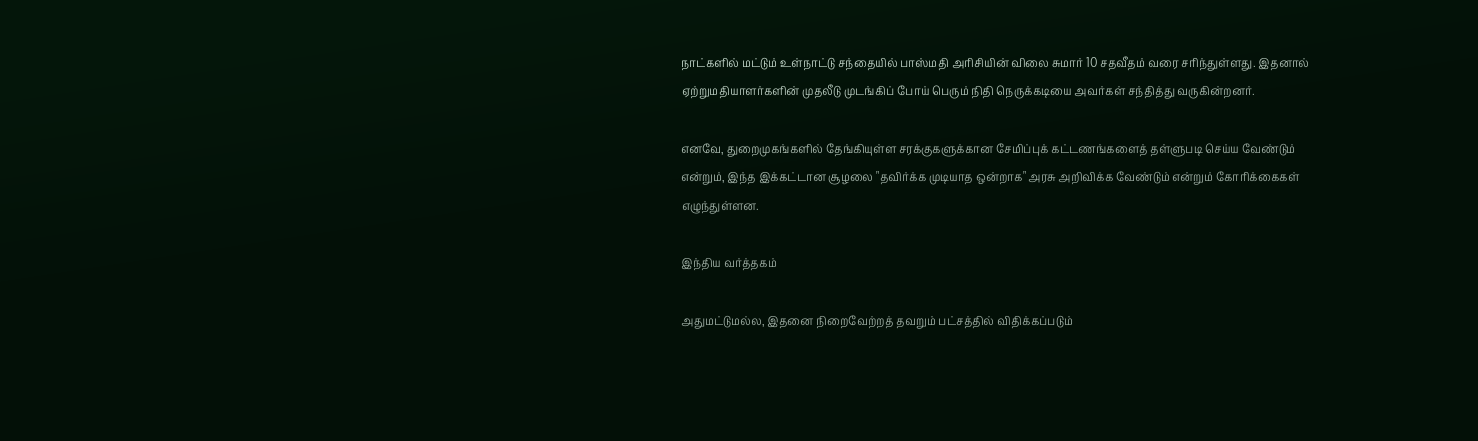நாட்களில் மட்டும் உள்நாட்டு சந்தையில் பாஸ்மதி அரிசியின் விலை சுமார் 10 சதவீதம் வரை சரிந்துள்ளது. இதனால் ஏற்றுமதியாளர்களின் முதலீடு முடங்கிப் போய் பெரும் நிதி நெருக்கடியை அவர்கள் சந்தித்து வருகின்றனர்.

எனவே, துறைமுகங்களில் தேங்கியுள்ள சரக்குகளுக்கான சேமிப்புக் கட்டணங்களைத் தள்ளுபடி செய்ய வேண்டும் என்றும், இந்த இக்கட்டான சூழலை "தவிர்க்க முடியாத ஒன்றாக" அரசு அறிவிக்க வேண்டும் என்றும் கோரிக்கைகள் எழுந்துள்ளன.

இந்திய வர்த்தகம்

அதுமட்டுமல்ல, இதனை நிறைவேற்றத் தவறும் பட்சத்தில் விதிக்கப்படும்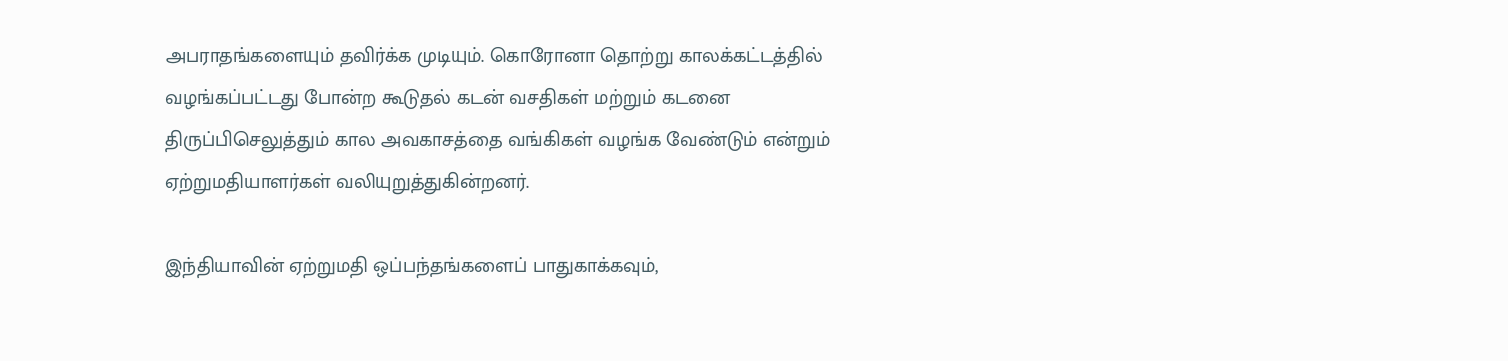அபராதங்களையும் தவிர்க்க முடியும். கொரோனா தொற்று காலக்கட்டத்தில் வழங்கப்பட்டது போன்ற கூடுதல் கடன் வசதிகள் மற்றும் கடனை திருப்பிசெலுத்தும் கால அவகாசத்தை வங்கிகள் வழங்க வேண்டும் என்றும் ஏற்றுமதியாளர்கள் வலியுறுத்துகின்றனர்.

இந்தியாவின் ஏற்றுமதி ஒப்பந்தங்களைப் பாதுகாக்கவும்,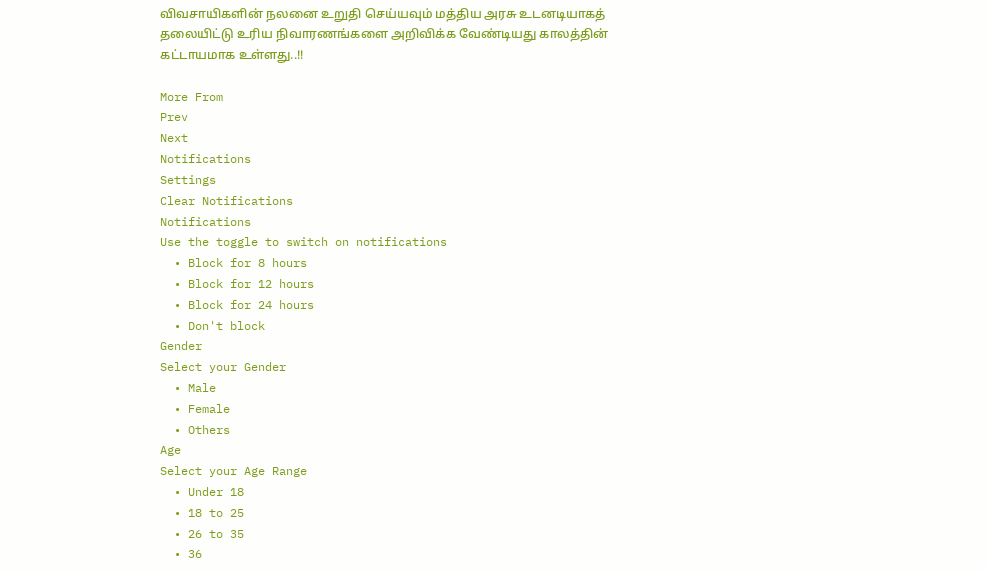விவசாயிகளின் நலனை உறுதி செய்யவும் மத்திய அரசு உடனடியாகத் தலையிட்டு உரிய நிவாரணங்களை அறிவிக்க வேண்டியது காலத்தின் கட்டாயமாக உள்ளது..!!

More From
Prev
Next
Notifications
Settings
Clear Notifications
Notifications
Use the toggle to switch on notifications
  • Block for 8 hours
  • Block for 12 hours
  • Block for 24 hours
  • Don't block
Gender
Select your Gender
  • Male
  • Female
  • Others
Age
Select your Age Range
  • Under 18
  • 18 to 25
  • 26 to 35
  • 36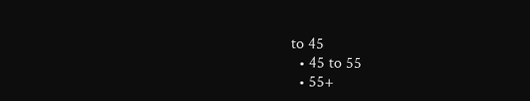to 45
  • 45 to 55
  • 55+